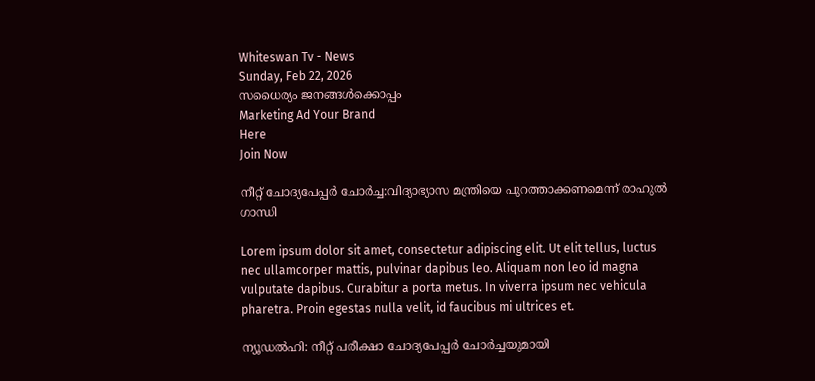Whiteswan Tv - News
Sunday, Feb 22, 2026
സധൈര്യം ജനങ്ങൾക്കൊപ്പം
Marketing Ad Your Brand
Here
Join Now

നീറ്റ് ചോദ്യപേപ്പർ ചോർച്ച:വിദ്യാഭ്യാസ മന്ത്രിയെ പുറത്താക്കണമെന്ന് രാഹുൽ ഗാന്ധി

Lorem ipsum dolor sit amet, consectetur adipiscing elit. Ut elit tellus, luctus nec ullamcorper mattis, pulvinar dapibus leo. Aliquam non leo id magna vulputate dapibus. Curabitur a porta metus. In viverra ipsum nec vehicula pharetra. Proin egestas nulla velit, id faucibus mi ultrices et.

ന്യൂഡൽഹി: നീറ്റ് പരീക്ഷാ ചോദ്യപേപ്പർ ചോർച്ചയുമായി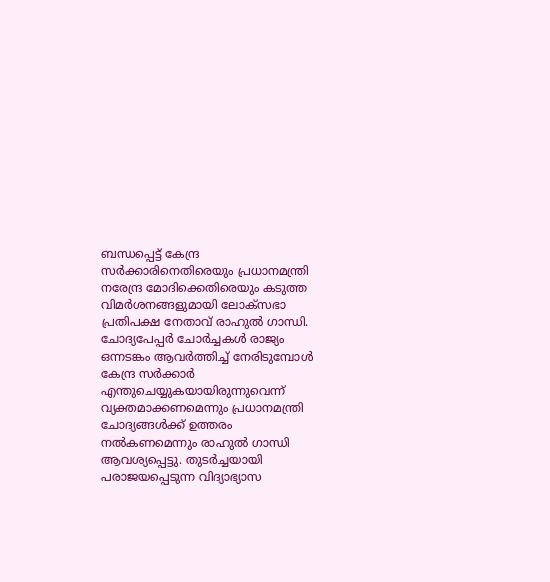ബന്ധപ്പെട്ട് കേന്ദ്ര സർക്കാരിനെതിരെയും പ്രധാനമന്ത്രി നരേന്ദ്ര മോദിക്കെതിരെയും കടുത്ത വിമർശനങ്ങളുമായി ലോക്‌സഭാ പ്രതിപക്ഷ നേതാവ് രാഹുൽ ഗാന്ധി. ചോദ്യപേപ്പർ ചോർച്ചകൾ രാജ്യം ഒന്നടങ്കം ആവർത്തിച്ച് നേരിടുമ്പോൾ കേന്ദ്ര സർക്കാർ എന്തുചെയ്യുകയായിരുന്നുവെന്ന് വ്യക്തമാക്കണമെന്നും പ്രധാനമന്ത്രി ചോദ്യങ്ങൾക്ക് ഉത്തരം നൽകണമെന്നും രാഹുൽ ഗാന്ധി ആവശ്യപ്പെട്ടു. തുടർച്ചയായി പരാജയപ്പെടുന്ന വിദ്യാഭ്യാസ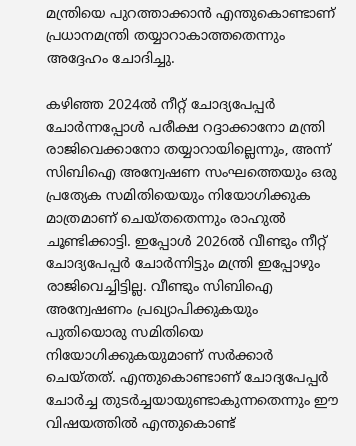മന്ത്രിയെ പുറത്താക്കാൻ എന്തുകൊണ്ടാണ് പ്രധാനമന്ത്രി തയ്യാറാകാത്തതെന്നും അദ്ദേഹം ചോദിച്ചു.

കഴിഞ്ഞ 2024ൽ നീറ്റ് ചോദ്യപേപ്പർ ചോർന്നപ്പോൾ പരീക്ഷ റദ്ദാക്കാനോ മന്ത്രി രാജിവെക്കാനോ തയ്യാറായില്ലെന്നും, അന്ന് സിബിഐ അന്വേഷണ സംഘത്തെയും ഒരു പ്രത്യേക സമിതിയെയും നിയോഗിക്കുക മാത്രമാണ് ചെയ്തതെന്നും രാഹുൽ ചൂണ്ടിക്കാട്ടി. ഇപ്പോൾ 2026ൽ വീണ്ടും നീറ്റ് ചോദ്യപേപ്പർ ചോർന്നിട്ടും മന്ത്രി ഇപ്പോഴും രാജിവെച്ചിട്ടില്ല. വീണ്ടും സിബിഐ അന്വേഷണം പ്രഖ്യാപിക്കുകയും പുതിയൊരു സമിതിയെ നിയോഗിക്കുകയുമാണ് സർക്കാർ ചെയ്തത്. എന്തുകൊണ്ടാണ് ചോദ്യപേപ്പർ ചോർച്ച തുടർച്ചയായുണ്ടാകുന്നതെന്നും ഈ വിഷയത്തിൽ എന്തുകൊണ്ട്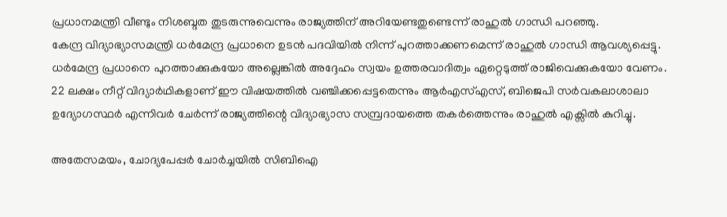പ്രധാനമന്ത്രി വീണ്ടും നിശബ്ദത തുടരുന്നുവെന്നും രാജ്യത്തിന് അറിയേണ്ടതുണ്ടെന്ന് രാഹുൽ ഗാന്ധി പറഞ്ഞു.
കേന്ദ്ര വിദ്യാഭ്യാസമന്ത്രി ധർമേന്ദ്ര പ്രധാനെ ഉടൻ പദവിയിൽ നിന്ന് പുറത്താക്കണമെന്ന് രാഹുൽ ഗാന്ധി ആവശ്യപ്പെട്ടു. ധർമേന്ദ്ര പ്രധാനെ പുറത്താക്കുകയോ അല്ലെങ്കിൽ അദ്ദേഹം സ്വയം ഉത്തരവാദിത്വം ഏറ്റെടുത്ത് രാജിവെക്കുകയോ വേണം. 22 ലക്ഷം നീറ്റ് വിദ്യാർഥികളാണ് ഈ വിഷയത്തിൽ വഞ്ചിക്കപ്പെട്ടതെന്നും ആർഎസ്എസ്, ബിജെപി സർവകലാശാലാ ഉദ്യോഗസ്ഥർ എന്നിവർ ചേർന്ന് രാജ്യത്തിന്റെ വിദ്യാഭ്യാസ സമ്പ്രദായത്തെ തകർത്തെന്നും രാഹുൽ എക്സിൽ കുറിച്ചു.

അതേസമയം, ചോദ്യപേപ്പർ ചോർച്ചയിൽ സിബിഐ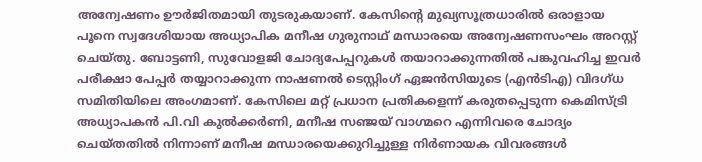അന്വേഷണം ഊർജിതമായി തുടരുകയാണ്. കേസിന്റെ മുഖ്യസൂത്രധാരിൽ ഒരാളായ പൂനെ സ്വദേശിയായ അധ്യാപിക മനീഷ ഗുരുനാഥ് മന്ധാരയെ അന്വേഷണസംഘം അറസ്റ്റ് ചെയ്തു. ബോട്ടണി, സുവോളജി ചോദ്യപേപ്പറുകൾ തയാറാക്കുന്നതിൽ പങ്കുവഹിച്ച ഇവർ പരീക്ഷാ പേപ്പർ തയ്യാറാക്കുന്ന നാഷണൽ ടെസ്റ്റിംഗ് ഏജൻസിയുടെ (എൻടിഎ) വിദഗ്ധ സമിതിയിലെ അംഗമാണ്. കേസിലെ മറ്റ് പ്രധാന പ്രതികളെന്ന് കരുതപ്പെടുന്ന കെമിസ്ട്രി അധ്യാപകൻ പി.വി കുൽക്കർണി, മനീഷ സഞ്ജയ് വാഗ്മറെ എന്നിവരെ ചോദ്യം ചെയ്തതിൽ നിന്നാണ് മനീഷ മന്ധാരയെക്കുറിച്ചുള്ള നിർണായക വിവരങ്ങൾ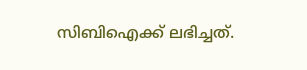സിബിഐക്ക് ലഭിച്ചത്.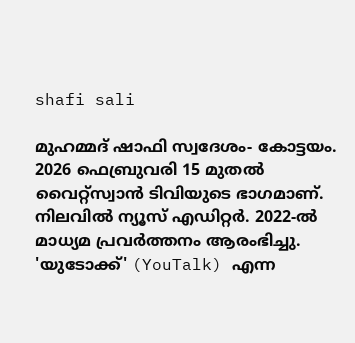shafi sali

മുഹമ്മദ് ഷാഫി സ്വദേശം- കോട്ടയം. 2026 ഫെബ്രുവരി 15 മുതൽ വൈറ്റ്‌സ്വാൻ ടിവിയുടെ ഭാഗമാണ്. നിലവിൽ ന്യൂസ് എഡിറ്റർ. 2022-ൽ മാധ്യമ പ്രവർത്തനം ആരംഭിച്ചു. 'യുടോക്ക്' (YouTalk) എന്ന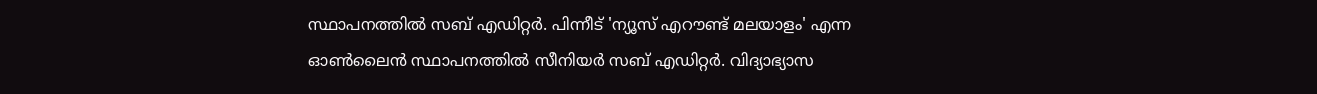സ്ഥാപനത്തിൽ സബ് എഡിറ്റർ. പിന്നീട് 'ന്യൂസ് എറൗണ്ട് മലയാളം' എന്ന ഓൺലൈൻ സ്ഥാപനത്തിൽ സീനിയർ സബ് എഡിറ്റർ. വിദ്യാഭ്യാസ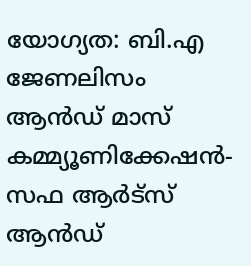യോഗ്യത: ബി.എ ജേണലിസം ആൻഡ് മാസ് കമ്മ്യൂണിക്കേഷൻ- സഫ ആർട്‌സ് ആൻഡ്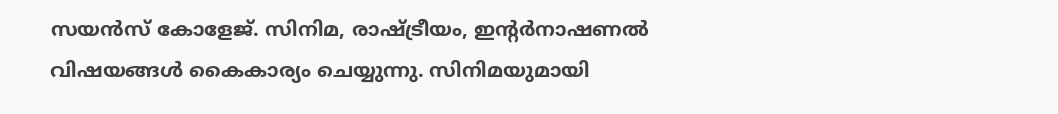സയൻസ് കോളേജ്. സിനിമ, രാഷ്ട്രീയം, ഇന്റർനാഷണൽ വിഷയങ്ങൾ കൈകാര്യം ചെയ്യുന്നു. സിനിമയുമായി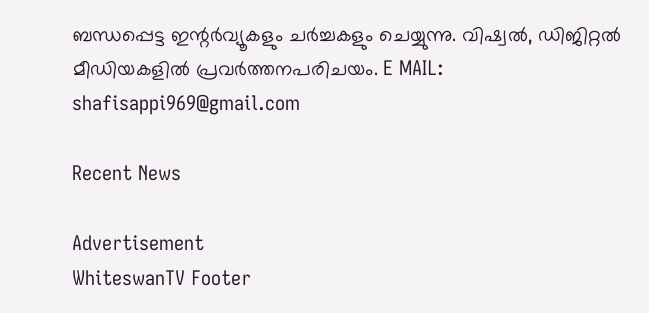ബന്ധപ്പെട്ട ഇന്റർവ്യൂകളും ചർച്ചകളും ചെയ്യുന്നു. വിഷ്വൽ, ഡിജിറ്റൽ മീഡിയകളിൽ പ്രവർത്തനപരിചയം. E MAIL: shafisappi969@gmail.com

Recent News

Advertisement
WhiteswanTV Footer